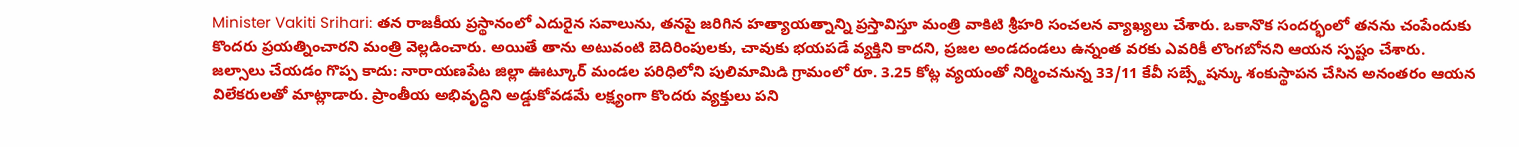Minister Vakiti Srihari: తన రాజకీయ ప్రస్థానంలో ఎదురైన సవాలును, తనపై జరిగిన హత్యాయత్నాన్ని ప్రస్తావిస్తూ మంత్రి వాకిటి శ్రీహరి సంచలన వ్యాఖ్యలు చేశారు. ఒకానొక సందర్భంలో తనను చంపేందుకు కొందరు ప్రయత్నించారని మంత్రి వెల్లడించారు. అయితే తాను అటువంటి బెదిరింపులకు, చావుకు భయపడే వ్యక్తిని కాదని, ప్రజల అండదండలు ఉన్నంత వరకు ఎవరికీ లొంగబోనని ఆయన స్పష్టం చేశారు.
జల్సాలు చేయడం గొప్ప కాదు: నారాయణపేట జిల్లా ఊట్కూర్ మండల పరిధిలోని పులిమామిడి గ్రామంలో రూ. 3.25 కోట్ల వ్యయంతో నిర్మించనున్న 33/11 కేవీ సబ్స్టేషన్కు శంకుస్థాపన చేసిన అనంతరం ఆయన విలేకరులతో మాట్లాడారు. ప్రాంతీయ అభివృద్ధిని అడ్డుకోవడమే లక్ష్యంగా కొందరు వ్యక్తులు పని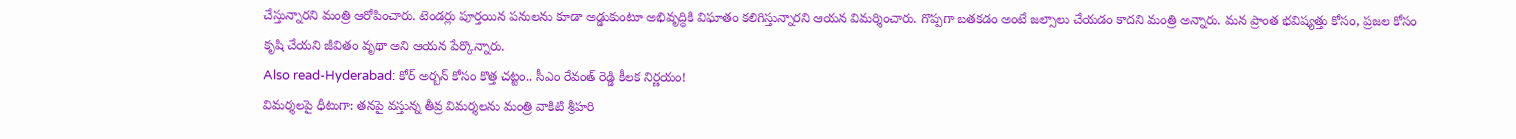చేస్తున్నారని మంత్రి ఆరోపించారు. టెండర్లు పూర్తయిన పనులను కూడా అడ్డుకుంటూ అభివృద్ధికి విఘాతం కలిగిస్తున్నారని ఆయన విమర్శించారు. గొప్పగా బతకడం అంటే జల్సాలు చేయడం కాదని మంత్రి అన్నారు. మన ప్రాంత భవిష్యత్తు కోసం, ప్రజల కోసం కృషి చేయని జీవితం వృథా అని ఆయన పేర్కొన్నారు.
Also read-Hyderabad: కోర్ అర్బన్ కోసం కొత్త చట్టం.. సీఎం రేవంత్ రెడ్డి కీలక నిర్ణయం!
విమర్శలపై ధీటుగా: తనపై వస్తున్న తీవ్ర విమర్శలను మంత్రి వాకిటి శ్రీహరి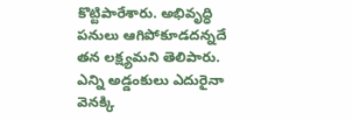కొట్టిపారేశారు. అభివృద్ధి పనులు ఆగిపోకూడదన్నదే తన లక్ష్యమని తెలిపారు. ఎన్ని అడ్డంకులు ఎదురైనా వెనక్కి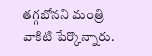తగ్గబోనని మంత్రి వాకిటి పేర్కొన్నారు.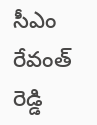సీఎం రేవంత్ రెడ్డి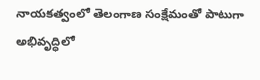నాయకత్వంలో తెలంగాణ సంక్షేమంతో పాటుగా అభివృద్ధిలో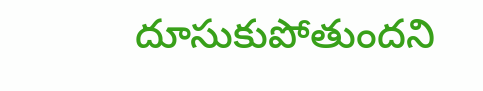దూసుకుపోతుందని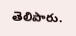తెలిపారు.